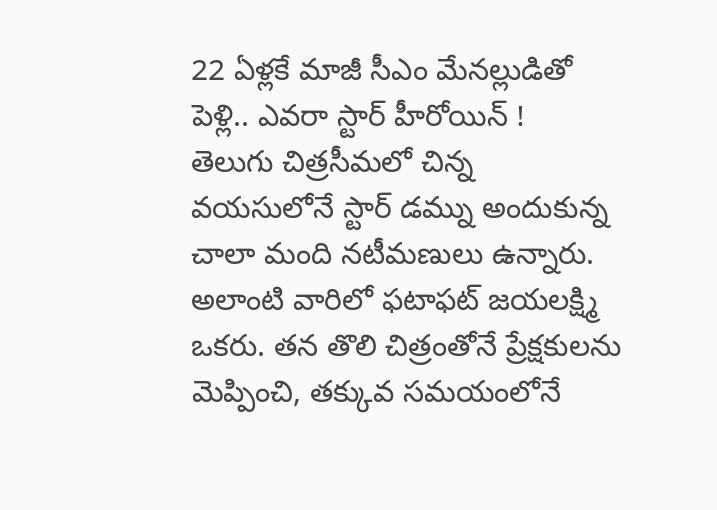22 ఏళ్లకే మాజీ సీఎం మేనల్లుడితో పెళ్లి.. ఎవరా స్టార్ హీరోయిన్ !
తెలుగు చిత్రసీమలో చిన్న వయసులోనే స్టార్ డమ్ను అందుకున్న చాలా మంది నటీమణులు ఉన్నారు. అలాంటి వారిలో ఫటాఫట్ జయలక్ష్మి ఒకరు. తన తొలి చిత్రంతోనే ప్రేక్షకులను మెప్పించి, తక్కువ సమయంలోనే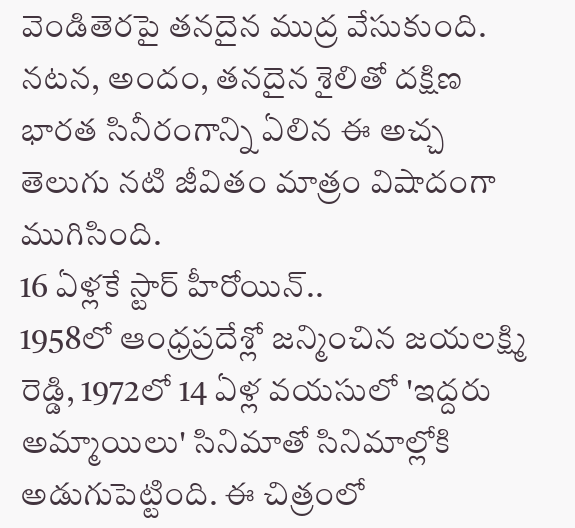వెండితెరపై తనదైన ముద్ర వేసుకుంది. నటన, అందం, తనదైన శైలితో దక్షిణ భారత సినీరంగాన్ని ఏలిన ఈ అచ్చ తెలుగు నటి జీవితం మాత్రం విషాదంగా ముగిసింది.
16 ఏళ్లకే స్టార్ హీరోయిన్..
1958లో ఆంధ్రప్రదేశ్లో జన్మించిన జయలక్ష్మి రెడ్డి, 1972లో 14 ఏళ్ల వయసులో 'ఇద్దరు అమ్మాయిలు' సినిమాతో సినిమాల్లోకి అడుగుపెట్టింది. ఈ చిత్రంలో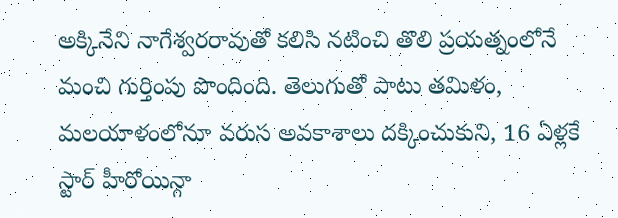అక్కినేని నాగేశ్వరరావుతో కలిసి నటించి తొలి ప్రయత్నంలోనే మంచి గుర్తింపు పొందింది. తెలుగుతో పాటు తమిళం, మలయాళంలోనూ వరుస అవకాశాలు దక్కించుకుని, 16 ఏళ్లకే స్టార్ హీరోయిన్గా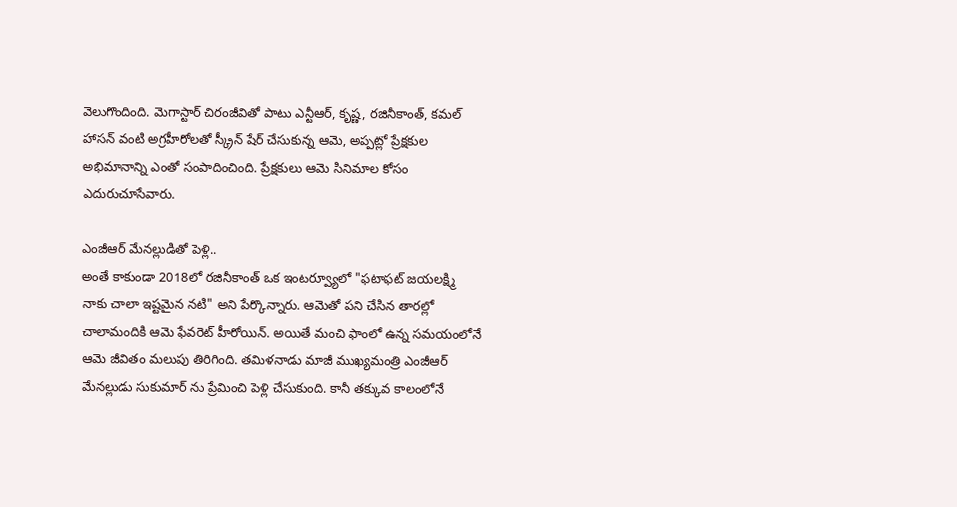వెలుగొందింది. మెగాస్టార్ చిరంజీవితో పాటు ఎన్టీఆర్, కృష్ణ, రజినీకాంత్, కమల్ హాసన్ వంటి అగ్రహీరోలతో స్క్రీన్ షేర్ చేసుకున్న ఆమె, అప్పట్లో ప్రేక్షకుల అభిమానాన్ని ఎంతో సంపాదించింది. ప్రేక్షకులు ఆమె సినిమాల కోసం ఎదురుచూసేవారు.

ఎంజీఆర్ మేనల్లుడితో పెళ్లి..
అంతే కాకుండా 2018లో రజినీకాంత్ ఒక ఇంటర్వ్యూలో "ఫటాఫట్ జయలక్ష్మి నాకు చాలా ఇష్టమైన నటి" అని పేర్కొన్నారు. ఆమెతో పని చేసిన తారల్లో చాలామందికి ఆమె ఫేవరెట్ హీరోయిన్. అయితే మంచి ఫాంలో ఉన్న సమయంలోనే ఆమె జీవితం మలుపు తిరిగింది. తమిళనాడు మాజీ ముఖ్యమంత్రి ఎంజీఆర్ మేనల్లుడు సుకుమార్ ను ప్రేమించి పెళ్లి చేసుకుంది. కానీ తక్కువ కాలంలోనే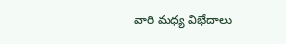వారి మధ్య విభేదాలు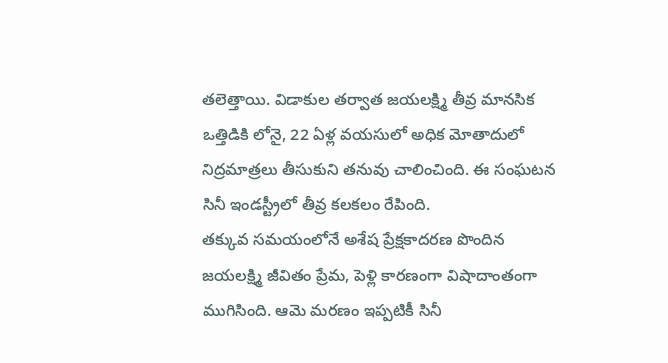తలెత్తాయి. విడాకుల తర్వాత జయలక్ష్మి తీవ్ర మానసిక ఒత్తిడికి లోనై, 22 ఏళ్ల వయసులో అధిక మోతాదులో నిద్రమాత్రలు తీసుకుని తనువు చాలించింది. ఈ సంఘటన సినీ ఇండస్ట్రీలో తీవ్ర కలకలం రేపింది.
తక్కువ సమయంలోనే అశేష ప్రేక్షకాదరణ పొందిన జయలక్ష్మి జీవితం ప్రేమ, పెళ్లి కారణంగా విషాదాంతంగా ముగిసింది. ఆమె మరణం ఇప్పటికీ సినీ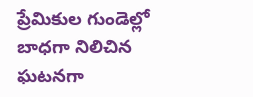ప్రేమికుల గుండెల్లో బాధగా నిలిచిన ఘటనగా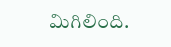మిగిలింది.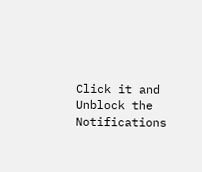Click it and Unblock the Notifications